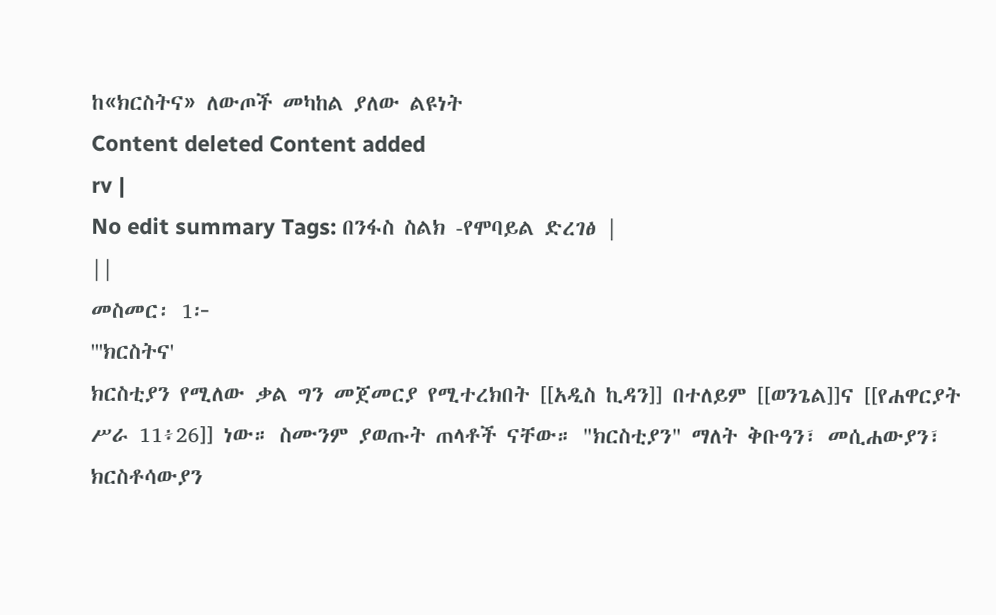ከ«ክርስትና» ለውጦች መካከል ያለው ልዩነት
Content deleted Content added
rv |
No edit summary Tags: በንፋስ ስልክ -የሞባይል ድረገፅ |
||
መስመር፡ 1፦
'''ክርስትና'
ክርስቲያን የሚለው ቃል ግን መጀመርያ የሚተረክበት [[አዲስ ኪዳን]] በተለይም [[ወንጌል]]ና [[የሐዋርያት ሥራ 11፥26]] ነው። ስሙንም ያወጡት ጠላቶች ናቸው። "ክርስቲያን" ማለት ቅቡዓን፣ መሲሐውያን፣ ክርስቶሳውያን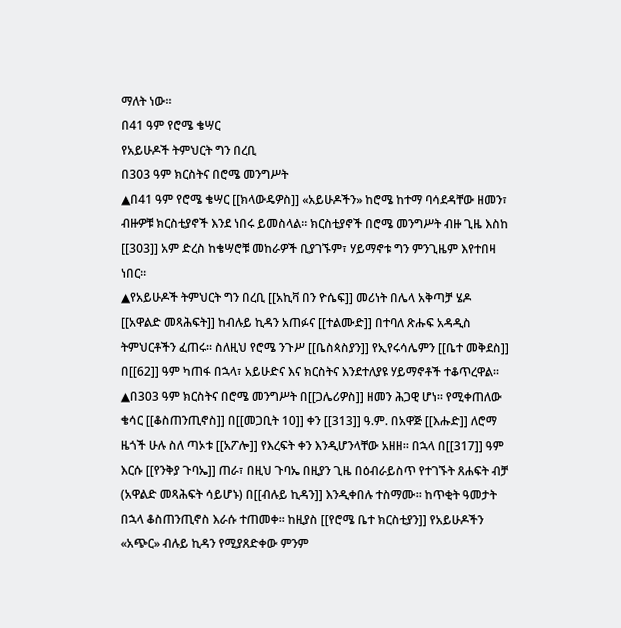ማለት ነው።
በ41 ዓም የሮሜ ቄሣር
የአይሁዶች ትምህርት ግን በረቢ
በ303 ዓም ክርስትና በሮሜ መንግሥት
▲በ41 ዓም የሮሜ ቄሣር [[ክላውዴዎስ]] «አይሁዶችን» ከሮሜ ከተማ ባሳደዳቸው ዘመን፣ ብዙዎቹ ክርስቲያኖች እንደ ነበሩ ይመስላል። ክርስቲያኖች በሮሜ መንግሥት ብዙ ጊዜ እስከ [[303]] አም ድረስ ከቄሣሮቹ መከራዎች ቢያገኙም፣ ሃይማኖቱ ግን ምንጊዜም እየተበዛ ነበር።
▲የአይሁዶች ትምህርት ግን በረቢ [[አኪቫ በን ዮሴፍ]] መሪነት በሌላ አቅጣቻ ሄዶ [[አዋልድ መጻሕፍት]] ከብሉይ ኪዳን አጠፉና [[ተልሙድ]] በተባለ ጽሑፍ አዳዲስ ትምህርቶችን ፈጠሩ። ስለዚህ የሮሜ ንጉሥ [[ቤስጳስያን]] የኢየሩሳሌምን [[ቤተ መቅደስ]] በ[[62]] ዓም ካጠፋ በኋላ፣ አይሁድና እና ክርስትና እንደተለያዩ ሃይማኖቶች ተቆጥረዋል።
▲በ303 ዓም ክርስትና በሮሜ መንግሥት በ[[ጋሌሪዎስ]] ዘመን ሕጋዊ ሆነ። የሚቀጠለው ቄሳር [[ቆስጠንጢኖስ]] በ[[መጋቢት 10]] ቀን [[313]] ዓ.ም. በአዋጅ [[እሑድ]] ለሮማ ዜጎች ሁሉ ስለ ጣኦቱ [[አፖሎ]] የእረፍት ቀን እንዲሆንላቸው አዘዘ። በኋላ በ[[317]] ዓም እርሱ [[የንቅያ ጉባኤ]] ጠራ፣ በዚህ ጉባኤ በዚያን ጊዜ በዕብራይስጥ የተገኙት ጸሐፍት ብቻ (አዋልድ መጻሕፍት ሳይሆኑ) በ[[ብሉይ ኪዳን]] እንዲቀበሉ ተስማሙ። ከጥቂት ዓመታት በኋላ ቆስጠንጢኖስ እራሱ ተጠመቀ። ከዚያስ [[የሮሜ ቤተ ክርስቲያን]] የአይሁዶችን «አጭር» ብሉይ ኪዳን የሚያጸድቀው ምንም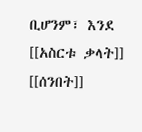ቢሆንም፣ እንደ [[አስርቱ ቃላት]] [[ሰንበት]]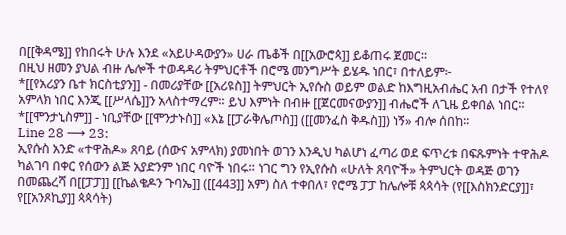በ[[ቅዳሜ]] የከበሩት ሁሉ እንደ «አይሁዳውያን» ሀራ ጤቆች በ[[አውሮጳ]] ይቆጠሩ ጀመር።
በዚህ ዘመን ያህል ብዙ ሌሎች ተወዳዳሪ ትምህርቶች በሮሜ መንግሥት ይሄዱ ነበር፣ በተለይም፦
*[[የአሪያን ቤተ ክርስቲያን]] - በመሪያቸው [[አሪዩስ]] ትምህርት ኢየሱስ ወይም ወልድ ከእግዚአብሔር አብ በታች የተለየ አምላክ ነበር እንጂ [[ሥላሴ]]ን አላስተማረም። ይህ እምነት በብዙ [[ጀርመናውያን]] ብሔሮች ለጊዜ ይቀበል ነበር።
*[[ሞንታኒስም]] - ነቢያቸው [[ሞንታኑስ]] «እኔ [[ፓራቅሌጦስ]] ([[መንፈስ ቅዱስ]]) ነኝ» ብሎ ሰበከ።
Line 28 ⟶ 23:
ኢየሱስ አንድ «ተዋሕዶ» ጸባይ (ሰውና አምላክ) ያመነበት ወገን እንዲህ ካልሆነ ፈጣሪ ወደ ፍጥረቱ በፍጹምነት ተዋሕዶ ካልገባ በቀር የሰውን ልጅ አያድንም ነበር ባዮች ነበሩ። ነገር ግን የኢየሱስ «ሁለት ጸባዮች» ትምህርት ወዳጅ ወገን በመጨረሻ በ[[ፓፓ]] [[ኬልቄዶን ጉባኤ]] ([[443]] አም) ስለ ተቀበለ፣ የሮሜ ፓፓ ከሌሎቹ ጳጳሳት (የ[[እስክንድርያ]]፣ የ[[አንጾኪያ]] ጳጳሳት)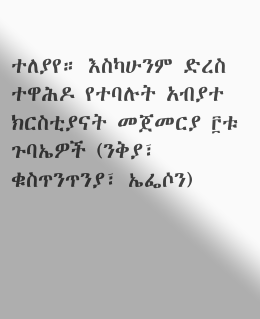ተለያየ። እስካሁንም ድረስ ተዋሕዶ የተባሉት አብያተ ክርስቲያናት መጀመርያ ፫ቱ ጉባኤዎች (ንቅያ፣ ቁስጥንጥንያ፣ ኤፌሶን)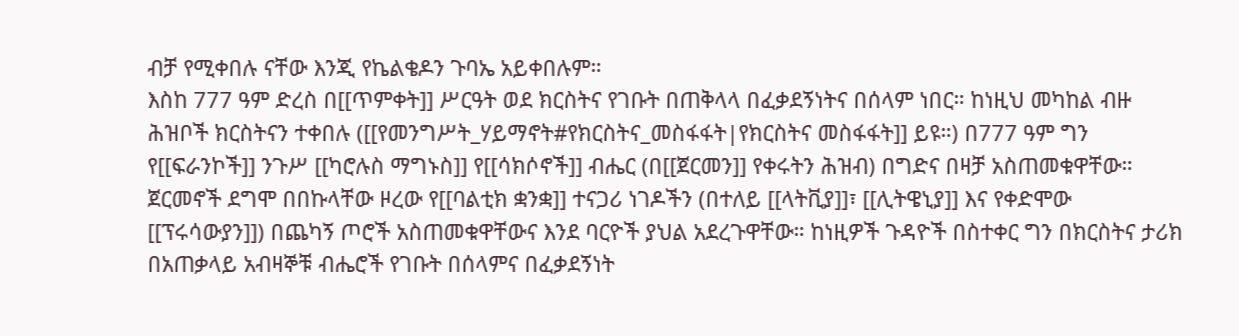ብቻ የሚቀበሉ ናቸው እንጂ የኬልቄዶን ጉባኤ አይቀበሉም።
እስከ 777 ዓም ድረስ በ[[ጥምቀት]] ሥርዓት ወደ ክርስትና የገቡት በጠቅላላ በፈቃደኝነትና በሰላም ነበር። ከነዚህ መካከል ብዙ ሕዝቦች ክርስትናን ተቀበሉ ([[የመንግሥት_ሃይማኖት#የክርስትና_መስፋፋት|የክርስትና መስፋፋት]] ይዩ።) በ777 ዓም ግን የ[[ፍራንኮች]] ንጉሥ [[ካሮሉስ ማግኑስ]] የ[[ሳክሶኖች]] ብሔር (በ[[ጀርመን]] የቀሩትን ሕዝብ) በግድና በዛቻ አስጠመቁዋቸው። ጀርመኖች ደግሞ በበኩላቸው ዞረው የ[[ባልቲክ ቋንቋ]] ተናጋሪ ነገዶችን (በተለይ [[ላትቪያ]]፣ [[ሊትዌኒያ]] እና የቀድሞው [[ፕሩሳውያን]]) በጨካኝ ጦሮች አስጠመቁዋቸውና እንደ ባርዮች ያህል አደረጉዋቸው። ከነዚዎች ጉዳዮች በስተቀር ግን በክርስትና ታሪክ በአጠቃላይ አብዛኞቹ ብሔሮች የገቡት በሰላምና በፈቃደኝነት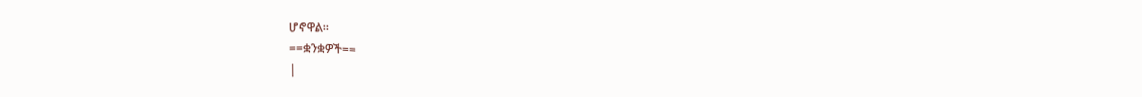ሆኖዋል።
==ቋንቋዎች==
|